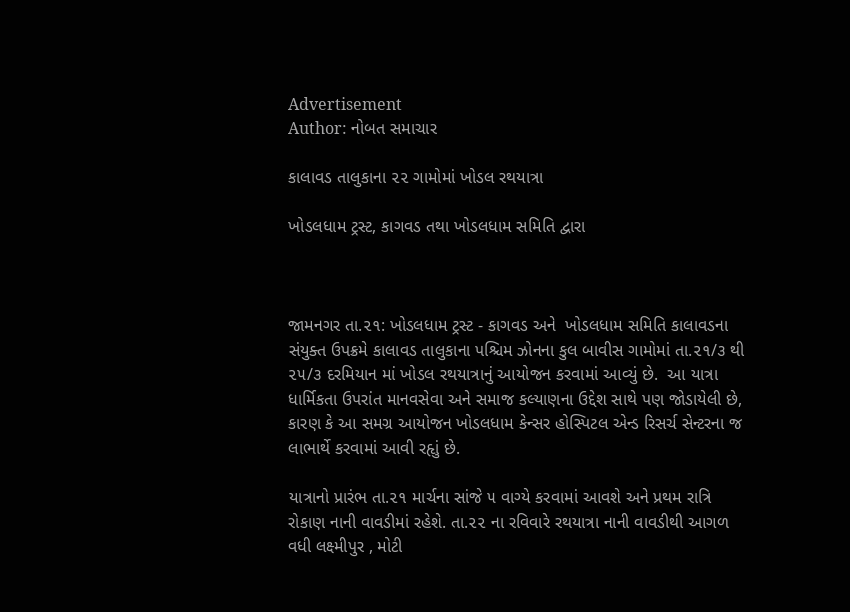Advertisement
Author: નોબત સમાચાર

કાલાવડ તાલુકાના ૨૨ ગામોમાં ખોડલ રથયાત્રા

ખોડલધામ ટ્રસ્ટ, કાગવડ તથા ખોડલધામ સમિતિ દ્વારા



જામનગર તા.૨૧: ખોડલધામ ટ્રસ્ટ - કાગવડ અને  ખોડલધામ સમિતિ કાલાવડના સંયુક્ત ઉપક્રમે કાલાવડ તાલુકાના પશ્ચિમ ઝોનના કુલ બાવીસ ગામોમાં તા.૨૧/૩ થી ૨૫/૩ દરમિયાન માં ખોડલ રથયાત્રાનું આયોજન કરવામાં આવ્યું છે.  આ યાત્રા  ધાર્મિકતા ઉપરાંત માનવસેવા અને સમાજ કલ્યાણના ઉદ્દેશ સાથે પણ જોડાયેલી છે, કારણ કે આ સમગ્ર આયોજન ખોડલધામ કેન્સર હોસ્પિટલ એન્ડ રિસર્ચ સેન્ટરના જ લાભાર્થે કરવામાં આવી રહૃાું છે.

યાત્રાનો પ્રારંભ તા.૨૧ માર્ચના સાંજે ૫ વાગ્યે કરવામાં આવશે અને પ્રથમ રાત્રિ રોકાણ નાની વાવડીમાં રહેશે. તા.૨૨ ના રવિવારે રથયાત્રા નાની વાવડીથી આગળ વધી લક્ષ્મીપુર , મોટી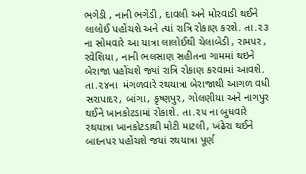ભગેડી , નાની ભગેડી , દાવલી અને મોરવાડી થઈને લાલોઈ પહોંચશે અને ત્યાં રાત્રિ રોકાણ કરશે. તા.૨૩ ના સોમવારે આ યાત્રા લાલોઈથી ચેલાબેડી , રામપર , રવેશિયા , નાની ભલસાણ સહીતના ગામમાં થઇને બેરાજા પહોંચશે જ્યાં રાત્રિ રોકાણ કરવામાં આવશે. તા.૨૪ના  મંગળવારે રથયાત્રા બેરાજાથી આગળ વધી સરાપાદર, બાંગા, કૃષ્ણપુર, ગોલણીયા અને નાગપુર થઈને ખાનકોટડામાં રોકાશે. તા.૨૫ ના બુધવારે રથયાત્રા ખાનકોટડાથી મોટી માટલી, ખંઢેરા થઈને બાદનપર પહોંચશે જયાં રથયાત્રા પૂર્ણ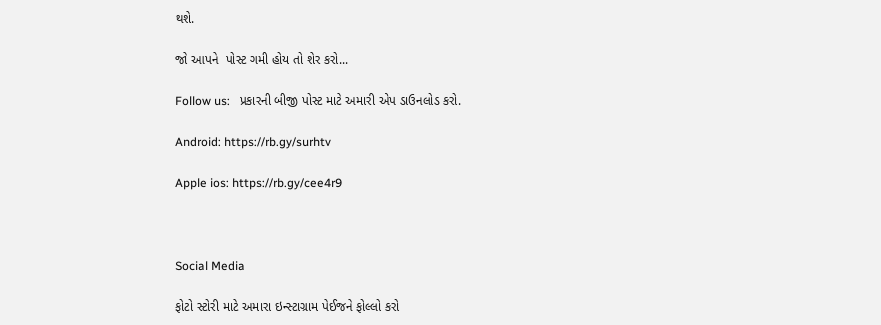થશે.

જો આપને  પોસ્ટ ગમી હોય તો શેર કરો...

Follow us:   પ્રકારની બીજી પોસ્ટ માટે અમારી એપ ડાઉનલોડ કરો.

Android: https://rb.gy/surhtv

Apple ios: https://rb.gy/cee4r9



Social Media

ફોટો સ્ટોરી માટે અમારા ઇન્સ્ટાગ્રામ પેઈજને ફોલ્લો કરો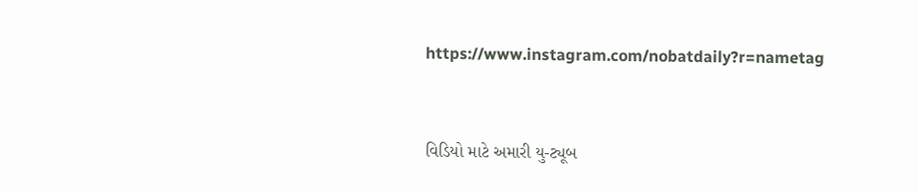https://www.instagram.com/nobatdaily?r=nametag



વિડિયો માટે અમારી યુ-ટ્યૂબ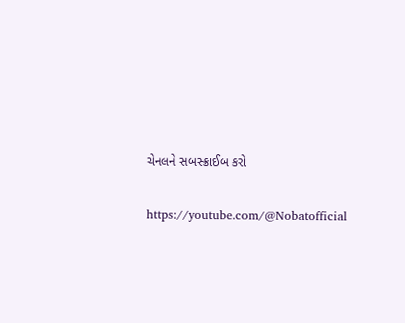ચેનલને સબસ્ક્રાઈબ કરો

https://youtube.com/@Nobatofficial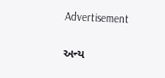Advertisement

અન્ય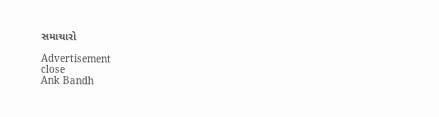સમાચારો

Advertisement
close
Ank Bandh